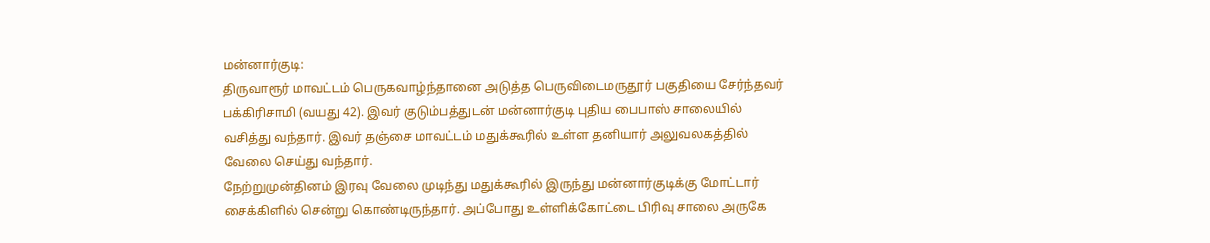மன்னார்குடி:
திருவாரூர் மாவட்டம் பெருகவாழ்ந்தானை அடுத்த பெருவிடைமருதூர் பகுதியை சேர்ந்தவர் பக்கிரிசாமி (வயது 42). இவர் குடும்பத்துடன் மன்னார்குடி புதிய பைபாஸ் சாலையில் வசித்து வந்தார். இவர் தஞ்சை மாவட்டம் மதுக்கூரில் உள்ள தனியார் அலுவலகத்தில் வேலை செய்து வந்தார்.
நேற்றுமுன்தினம் இரவு வேலை முடிந்து மதுக்கூரில் இருந்து மன்னார்குடிக்கு மோட்டார் சைக்கிளில் சென்று கொண்டிருந்தார். அப்போது உள்ளிக்கோட்டை பிரிவு சாலை அருகே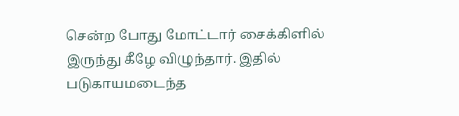சென்ற போது மோட்டார் சைக்கிளில் இருந்து கீழே விழுந்தார். இதில் படுகாயமடைந்த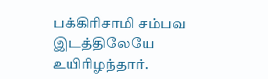பக்கிரிசாமி சம்பவ இடத்திலேயே உயிரிழந்தார்.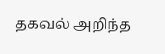தகவல் அறிந்த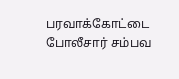பரவாக்கோட்டை போலீசார் சம்பவ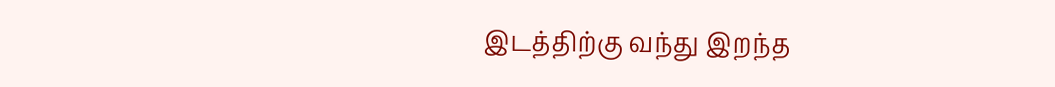இடத்திற்கு வந்து இறந்த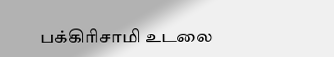பக்கிரிசாமி உடலை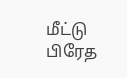மீட்டு பிரேத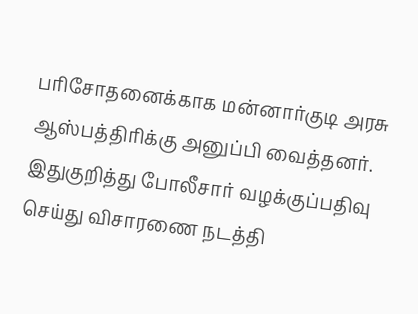பரிசோதனைக்காக மன்னார்குடி அரசு ஆஸ்பத்திரிக்கு அனுப்பி வைத்தனர். இதுகுறித்து போலீசார் வழக்குப்பதிவு செய்து விசாரணை நடத்தி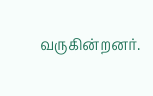வருகின்றனர்.